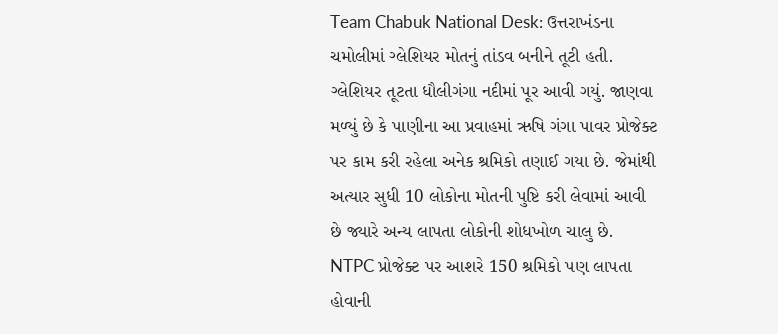Team Chabuk National Desk: ઉત્તરાખંડના ચમોલીમાં ગ્લેશિયર મોતનું તાંડવ બનીને તૂટી હતી. ગ્લેશિયર તૂટતા ધૌલીગંગા નદીમાં પૂર આવી ગયું. જાણવા મળ્યું છે કે પાણીના આ પ્રવાહમાં ઋષિ ગંગા પાવર પ્રોજેક્ટ પર કામ કરી રહેલા અનેક શ્રમિકો તણાઈ ગયા છે. જેમાંથી અત્યાર સુધી 10 લોકોના મોતની પુષ્ટિ કરી લેવામાં આવી છે જ્યારે અન્ય લાપતા લોકોની શોધખોળ ચાલુ છે. NTPC પ્રોજેક્ટ પર આશરે 150 શ્રમિકો પણ લાપતા હોવાની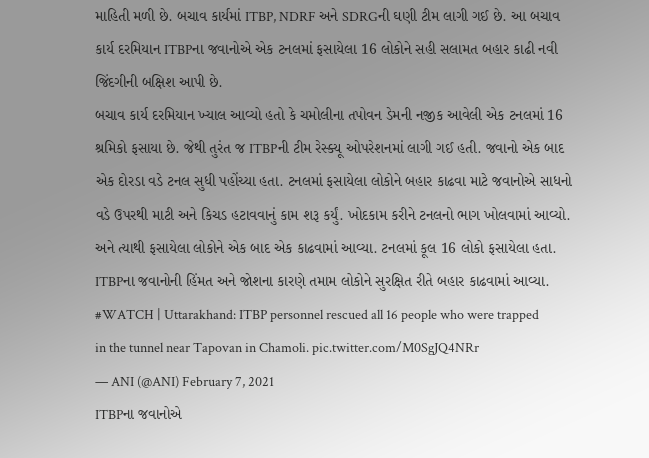માહિતી મળી છે. બચાવ કાર્યમાં ITBP, NDRF અને SDRGની ઘણી ટીમ લાગી ગઈ છે. આ બચાવ કાર્ય દરમિયાન ITBPના જવાનોએ એક ટનલમાં ફસાયેલા 16 લોકોને સહી સલામત બહાર કાઢી નવી જિંદગીની બક્ષિશ આપી છે.
બચાવ કાર્ય દરમિયાન ખ્યાલ આવ્યો હતો કે ચમોલીના તપોવન ડેમની નજીક આવેલી એક ટનલમાં 16 શ્રમિકો ફસાયા છે. જેથી તુરંત જ ITBPની ટીમ રેસ્ક્યૂ ઓપરેશનમાં લાગી ગઈ હતી. જવાનો એક બાદ એક દોરડા વડે ટનલ સુધી પહોંચ્યા હતા. ટનલમાં ફસાયેલા લોકોને બહાર કાઢવા માટે જવાનોએ સાધનો વડે ઉપરથી માટી અને કિચડ હટાવવાનું કામ શરૂ કર્યું. ખોદકામ કરીને ટનલનો ભાગ ખોલવામાં આવ્યો. અને ત્યાથી ફસાયેલા લોકોને એક બાદ એક કાઢવામાં આવ્યા. ટનલમાં કૂલ 16 લોકો ફસાયેલા હતા. ITBPના જવાનોની હિંમત અને જોશના કારણે તમામ લોકોને સુરક્ષિત રીતે બહાર કાઢવામાં આવ્યા.
#WATCH | Uttarakhand: ITBP personnel rescued all 16 people who were trapped in the tunnel near Tapovan in Chamoli. pic.twitter.com/M0SgJQ4NRr
— ANI (@ANI) February 7, 2021
ITBPના જવાનોએ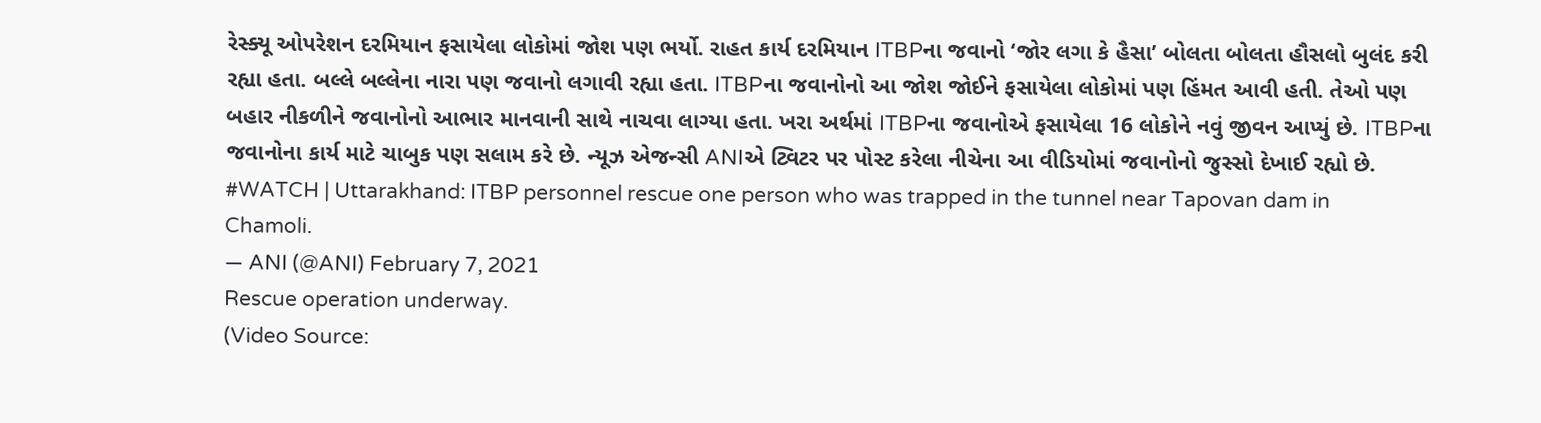રેસ્ક્યૂ ઓપરેશન દરમિયાન ફસાયેલા લોકોમાં જોશ પણ ભર્યો. રાહત કાર્ય દરમિયાન ITBPના જવાનો ‘જોર લગા કે હૈસા’ બોલતા બોલતા હૌસલો બુલંદ કરી રહ્યા હતા. બલ્લે બલ્લેના નારા પણ જવાનો લગાવી રહ્યા હતા. ITBPના જવાનોનો આ જોશ જોઈને ફસાયેલા લોકોમાં પણ હિંમત આવી હતી. તેઓ પણ બહાર નીકળીને જવાનોનો આભાર માનવાની સાથે નાચવા લાગ્યા હતા. ખરા અર્થમાં ITBPના જવાનોએ ફસાયેલા 16 લોકોને નવું જીવન આપ્યું છે. ITBPના જવાનોના કાર્ય માટે ચાબુક પણ સલામ કરે છે. ન્યૂઝ એજન્સી ANIએ ટ્વિટર પર પોસ્ટ કરેલા નીચેના આ વીડિયોમાં જવાનોનો જુસ્સો દેખાઈ રહ્યો છે.
#WATCH | Uttarakhand: ITBP personnel rescue one person who was trapped in the tunnel near Tapovan dam in Chamoli.
— ANI (@ANI) February 7, 2021
Rescue operation underway.
(Video Source: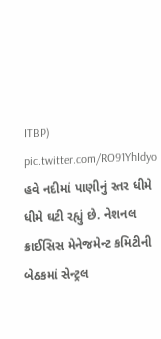ITBP) pic.twitter.com/RO91YhIdyo
હવે નદીમાં પાણીનું સ્તર ધીમે ધીમે ઘટી રહ્યું છે. નેશનલ ક્રાઈસિસ મેનેજમેન્ટ કમિટીની બેઠકમાં સેન્ટ્રલ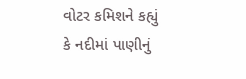વોટર કમિશને કહ્યું કે નદીમાં પાણીનું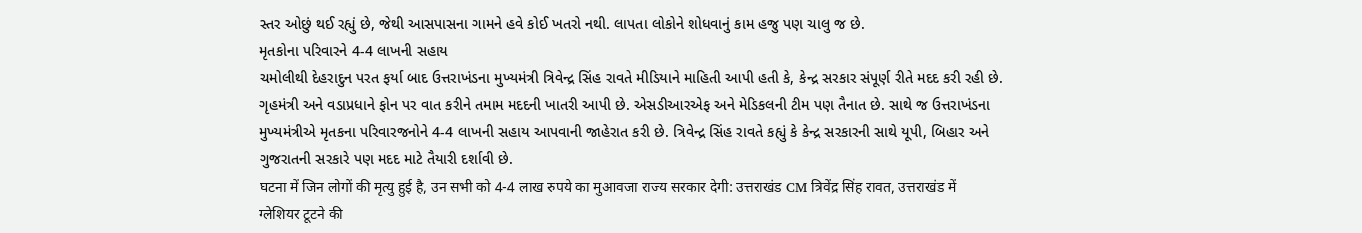સ્તર ઓછું થઈ રહ્યું છે, જેથી આસપાસના ગામને હવે કોઈ ખતરો નથી. લાપતા લોકોને શોધવાનું કામ હજુ પણ ચાલુ જ છે.
મૃતકોના પરિવારને 4-4 લાખની સહાય
ચમોલીથી દેહરાદુન પરત ફર્યા બાદ ઉત્તરાખંડના મુખ્યમંત્રી ત્રિવેન્દ્ર સિંહ રાવતે મીડિયાને માહિતી આપી હતી કે, કેન્દ્ર સરકાર સંપૂર્ણ રીતે મદદ કરી રહી છે. ગૃહમંત્રી અને વડાપ્રધાને ફોન પર વાત કરીને તમામ મદદની ખાતરી આપી છે. એસડીઆરએફ અને મેડિકલની ટીમ પણ તૈનાત છે. સાથે જ ઉત્તરાખંડના મુખ્યમંત્રીએ મૃતકના પરિવારજનોને 4-4 લાખની સહાય આપવાની જાહેરાત કરી છે. ત્રિવેન્દ્ર સિંહ રાવતે કહ્યું કે કેન્દ્ર સરકારની સાથે યૂપી, બિહાર અને ગુજરાતની સરકારે પણ મદદ માટે તૈયારી દર્શાવી છે.
घटना में जिन लोगों की मृत्यु हुई है, उन सभी को 4-4 लाख रुपये का मुआवजा राज्य सरकार देगी: उत्तराखंड CM त्रिवेंद्र सिंह रावत, उत्तराखंड में ग्लेशियर टूटने की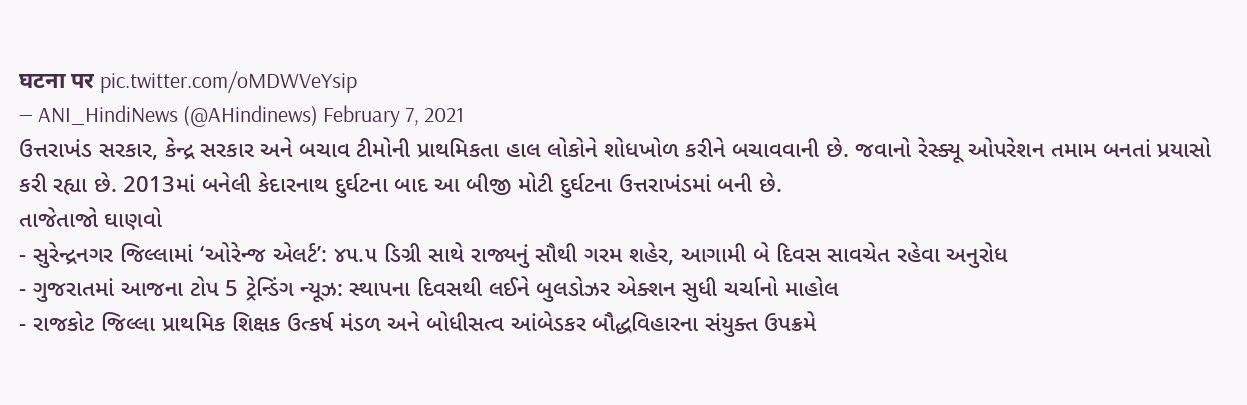घटना पर pic.twitter.com/oMDWVeYsip
— ANI_HindiNews (@AHindinews) February 7, 2021
ઉત્તરાખંડ સરકાર, કેન્દ્ર સરકાર અને બચાવ ટીમોની પ્રાથમિકતા હાલ લોકોને શોધખોળ કરીને બચાવવાની છે. જવાનો રેસ્ક્યૂ ઓપરેશન તમામ બનતાં પ્રયાસો કરી રહ્યા છે. 2013માં બનેલી કેદારનાથ દુર્ઘટના બાદ આ બીજી મોટી દુર્ઘટના ઉત્તરાખંડમાં બની છે.
તાજેતાજો ઘાણવો
- સુરેન્દ્રનગર જિલ્લામાં ‘ઓરેન્જ એલર્ટ’: ૪૫.૫ ડિગ્રી સાથે રાજ્યનું સૌથી ગરમ શહેર, આગામી બે દિવસ સાવચેત રહેવા અનુરોધ
- ગુજરાતમાં આજના ટોપ 5 ટ્રેન્ડિંગ ન્યૂઝ: સ્થાપના દિવસથી લઈને બુલડોઝર એક્શન સુધી ચર્ચાનો માહોલ
- રાજકોટ જિલ્લા પ્રાથમિક શિક્ષક ઉત્કર્ષ મંડળ અને બોધીસત્વ આંબેડકર બૌદ્ધવિહારના સંયુક્ત ઉપક્રમે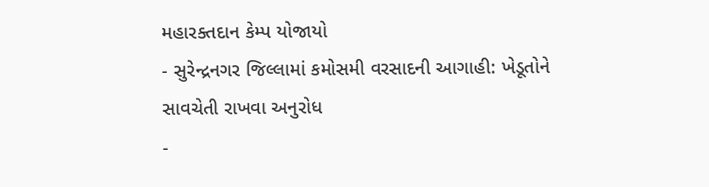મહારક્તદાન કેમ્પ યોજાયો
- સુરેન્દ્રનગર જિલ્લામાં કમોસમી વરસાદની આગાહી: ખેડૂતોને સાવચેતી રાખવા અનુરોધ
-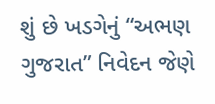શું છે ખડગેનું “અભણ ગુજરાત” નિવેદન જેણે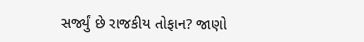સર્જ્યું છે રાજકીય તોફાન? જાણો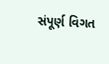સંપૂર્ણ વિગત